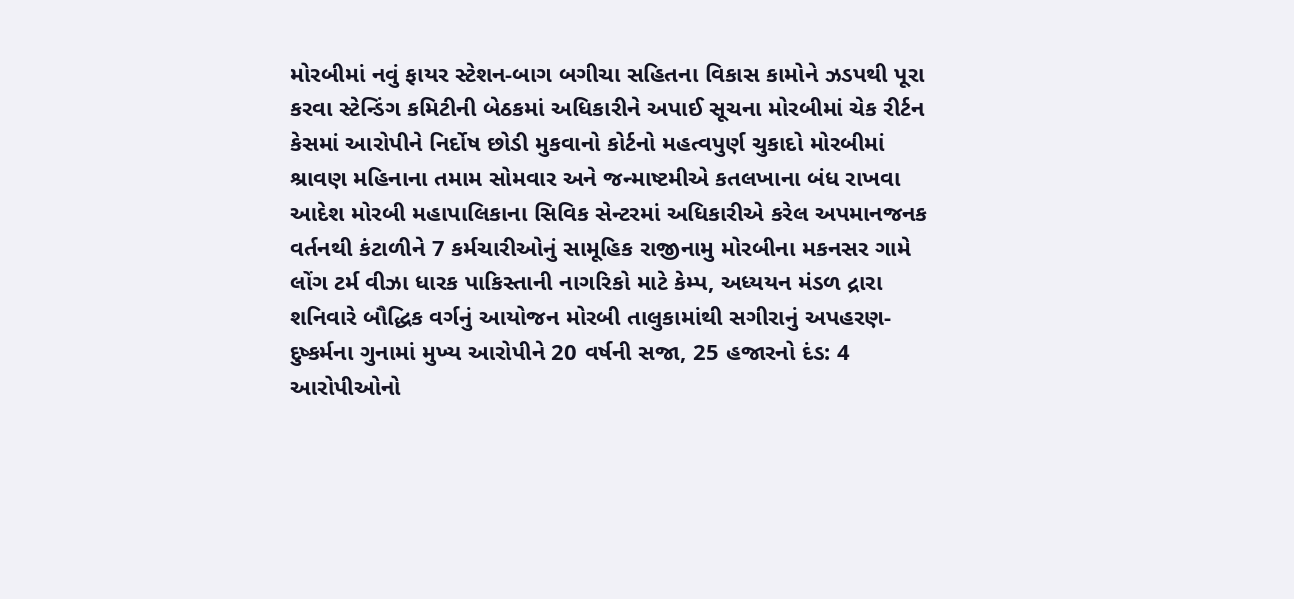મોરબીમાં નવું ફાયર સ્ટેશન-બાગ બગીચા સહિતના વિકાસ કામોને ઝડપથી પૂરા કરવા સ્ટેન્ડિંગ કમિટીની બેઠકમાં અધિકારીને અપાઈ સૂચના મોરબીમાં ચેક રીર્ટન કેસમાં આરોપીને નિર્દોષ છોડી મુકવાનો કોર્ટનો મહત્વપુર્ણ ચુકાદો મોરબીમાં શ્રાવણ મહિનાના તમામ સોમવાર અને જન્માષ્ટમીએ કતલખાના બંધ રાખવા આદેશ મોરબી મહાપાલિકાના સિવિક સેન્ટરમાં અધિકારીએ કરેલ અપમાનજનક વર્તનથી કંટાળીને 7 કર્મચારીઓનું સામૂહિક રાજીનામુ મોરબીના મકનસર ગામે લોંગ ટર્મ વીઝા ધારક પાકિસ્તાની નાગરિકો માટે કેમ્પ, અધ્યયન મંડળ દ્રારા શનિવારે બૌદ્ધિક વર્ગનું આયોજન મોરબી તાલુકામાંથી સગીરાનું અપહરણ-દુષ્કર્મના ગુનામાં મુખ્ય આરોપીને 20 વર્ષની સજા, 25 હજારનો દંડ: 4 આરોપીઓનો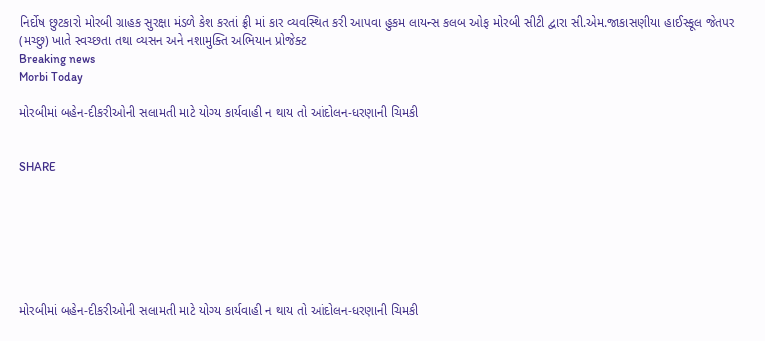નિર્દોષ છુટકારો મોરબી ગ્રાહક સુરક્ષા મંડળે કેશ કરતાં ફ્રી માં કાર વ્યવસ્થિત કરી આપવા હુકમ લાયન્સ કલબ ઓફ મોરબી સીટી દ્વારા સી.એમ.જાકાસણીયા હાઈસ્કૂલ જેતપર (મચ્છુ) ખાતે સ્વચ્છતા તથા વ્યસન અને નશામુક્તિ અભિયાન પ્રોજેક્ટ
Breaking news
Morbi Today

મોરબીમાં બહેન-દીકરીઓની સલામતી માટે યોગ્ય કાર્યવાહી ન થાય તો આંદોલન-ધરણાની ચિમકી


SHARE







મોરબીમાં બહેન-દીકરીઓની સલામતી માટે યોગ્ય કાર્યવાહી ન થાય તો આંદોલન-ધરણાની ચિમકી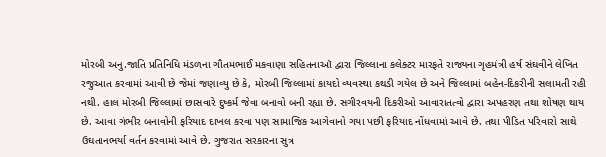મોરબી અનુ.જાતિ પ્રતિનિધિ મંડળના ગૌતમભાઈ મકવાણા સહિતનાઑ દ્વારા જિલ્લાના કલેક્ટર મારફતે રાજ્યના ગૃહમંત્રી હર્ષ સંઘવીને લેખિત રજુઆત કરવામાં આવી છે જેમાં જણાવ્યુ છે કે, મોરબી જિલ્લામાં કાયદો વ્યવસ્થા કથડી ગયેલ છે અને જિલ્લામાં બહેન-દિકરીની સલામતી રહી નથી. હાલ મોરબી જિલ્લામાં છાસવારે દુષ્કર્મ જેવા બનાવો બની રહ્યા છે. સગીરવયની દિકરીઓ આવારાતત્વો દ્વારા અપહરણ તથા શોષણ થાય છે. આવા ગંભીર બનાવોની ફરિયાદ દાખલ કરવા પણ સામાજિક આગેવાનો ગયા પછી ફરિયાદ નોંધવામાં આવે છે. તથા પીડિત પરિવારો સાથે ઉઘતાનભર્યા વર્તન કરવામાં આવે છે. ગુજરાત સરકારના સુત્ર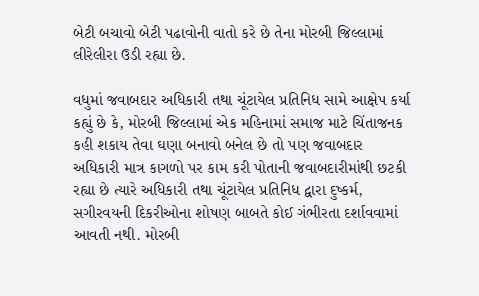બેટી બચાવો બેટી પઢાવોની વાતો કરે છે તેના મોરબી જિલ્લામાં લીરેલીરા ઉડી રહ્યા છે.

વધુમાં જવાબદાર અધિકારી તથા ચૂંટાયેલ પ્રતિનિધ સામે આક્ષેપ કર્યા કહ્યું છે કે, મોરબી જિલ્લામાં એક મહિનામાં સમાજ માટે ચિંતાજનક કહી શકાય તેવા ઘણા બનાવો બનેલ છે તો પણ જવાબદાર અધિકારી માત્ર કાગળો પર કામ કરી પોતાની જવાબદારીમાંથી છટકી રહ્યા છે ત્યારે અધિકારી તથા ચૂંટાયેલ પ્રતિનિધ દ્વારા દુષ્કર્મ, સગીરવયની દિકરીઓના શોષણ બાબતે કોઈ ગંભીરતા દર્શાવવામાં આવતી નથી. મોરબી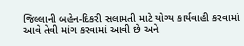જિલ્લાની બહેન-દિકરી સલામતી માટે યોગ્ય કાર્યવાહી કરવામાં આવે તેવી માંગ કરવામાં આવી છે અને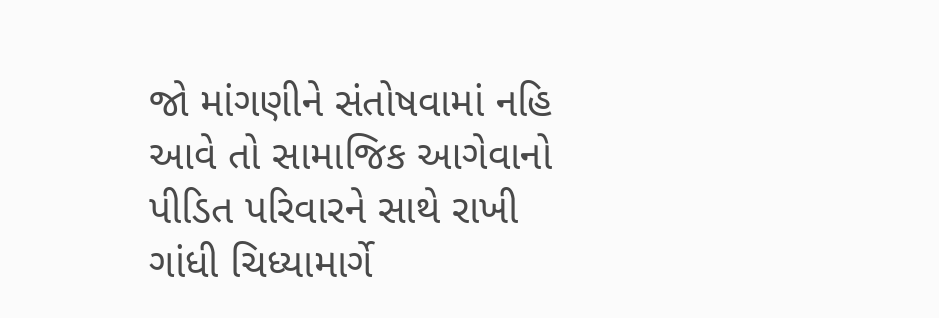જો માંગણીને સંતોષવામાં નહિ આવે તો સામાજિક આગેવાનો પીડિત પરિવારને સાથે રાખી ગાંધી ચિધ્યામાર્ગે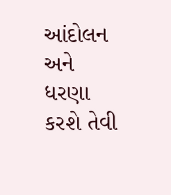આંદોલન અને ધરણા કરશે તેવી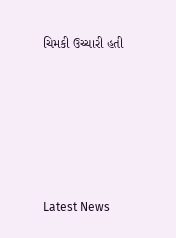ચિમકી ઉચ્ચારી હતી






Latest News